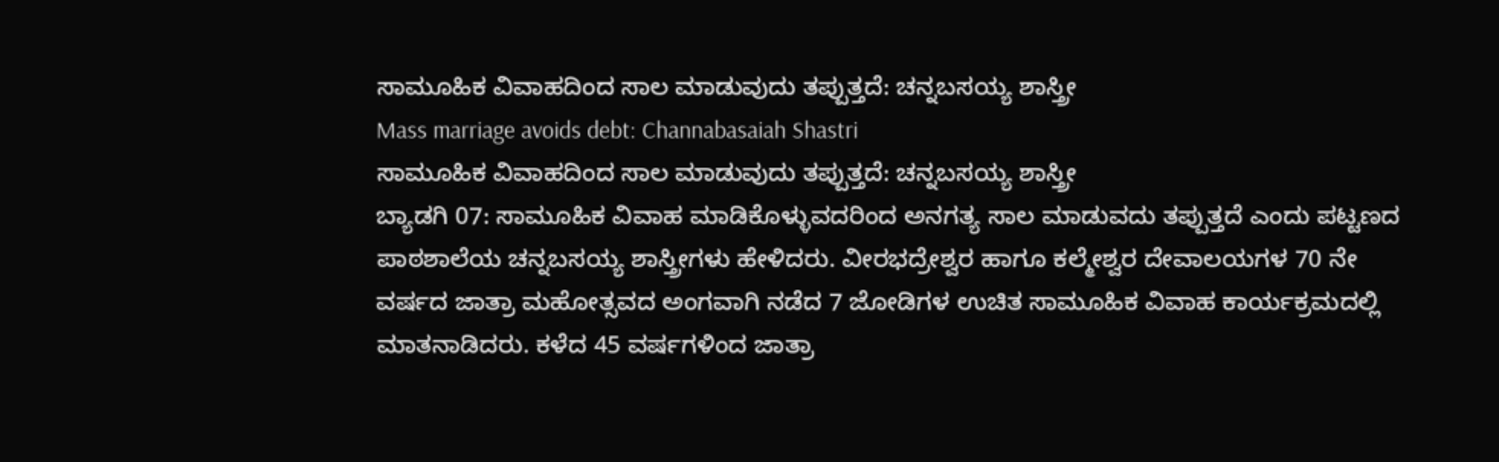ಸಾಮೂಹಿಕ ವಿವಾಹದಿಂದ ಸಾಲ ಮಾಡುವುದು ತಪ್ಪುತ್ತದೆ: ಚನ್ನಬಸಯ್ಯ ಶಾಸ್ತ್ರೀ
Mass marriage avoids debt: Channabasaiah Shastri
ಸಾಮೂಹಿಕ ವಿವಾಹದಿಂದ ಸಾಲ ಮಾಡುವುದು ತಪ್ಪುತ್ತದೆ: ಚನ್ನಬಸಯ್ಯ ಶಾಸ್ತ್ರೀ
ಬ್ಯಾಡಗಿ 07: ಸಾಮೂಹಿಕ ವಿವಾಹ ಮಾಡಿಕೊಳ್ಳುವದರಿಂದ ಅನಗತ್ಯ ಸಾಲ ಮಾಡುವದು ತಪ್ಪುತ್ತದೆ ಎಂದು ಪಟ್ಟಣದ ಪಾಠಶಾಲೆಯ ಚನ್ನಬಸಯ್ಯ ಶಾಸ್ತ್ರೀಗಳು ಹೇಳಿದರು. ವೀರಭದ್ರೇಶ್ವರ ಹಾಗೂ ಕಲ್ಮೇಶ್ವರ ದೇವಾಲಯಗಳ 70 ನೇ ವರ್ಷದ ಜಾತ್ರಾ ಮಹೋತ್ಸವದ ಅಂಗವಾಗಿ ನಡೆದ 7 ಜೋಡಿಗಳ ಉಚಿತ ಸಾಮೂಹಿಕ ವಿವಾಹ ಕಾರ್ಯಕ್ರಮದಲ್ಲಿ ಮಾತನಾಡಿದರು. ಕಳೆದ 45 ವರ್ಷಗಳಿಂದ ಜಾತ್ರಾ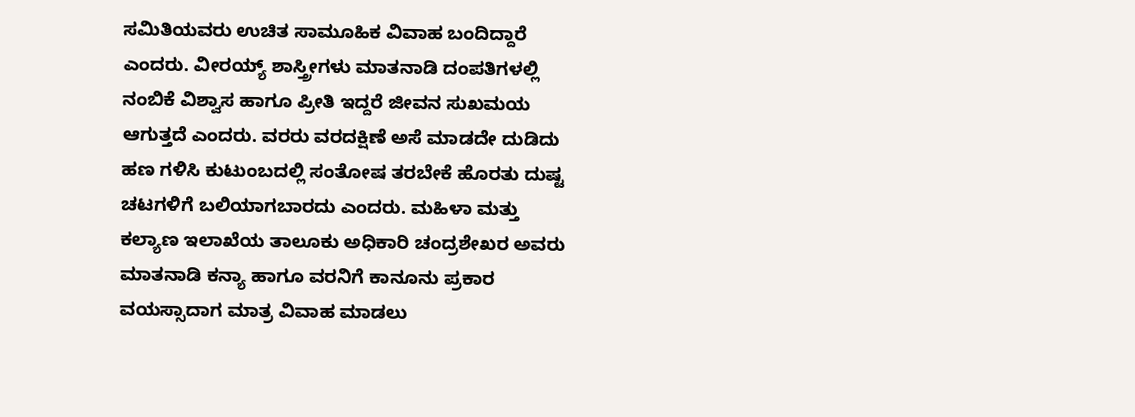ಸಮಿತಿಯವರು ಉಚಿತ ಸಾಮೂಹಿಕ ವಿವಾಹ ಬಂದಿದ್ದಾರೆ ಎಂದರು. ವೀರಯ್ಯ್ ಶಾಸ್ತ್ರೀಗಳು ಮಾತನಾಡಿ ದಂಪತಿಗಳಲ್ಲಿ ನಂಬಿಕೆ ವಿಶ್ವಾಸ ಹಾಗೂ ಪ್ರೀತಿ ಇದ್ದರೆ ಜೀವನ ಸುಖಮಯ ಆಗುತ್ತದೆ ಎಂದರು. ವರರು ವರದಕ್ಷಿಣೆ ಅಸೆ ಮಾಡದೇ ದುಡಿದು ಹಣ ಗಳಿಸಿ ಕುಟುಂಬದಲ್ಲಿ ಸಂತೋಷ ತರಬೇಕೆ ಹೊರತು ದುಷ್ಟ ಚಟಗಳಿಗೆ ಬಲಿಯಾಗಬಾರದು ಎಂದರು. ಮಹಿಳಾ ಮತ್ತು ಕಲ್ಯಾಣ ಇಲಾಖೆಯ ತಾಲೂಕು ಅಧಿಕಾರಿ ಚಂದ್ರಶೇಖರ ಅವರು ಮಾತನಾಡಿ ಕನ್ಯಾ ಹಾಗೂ ವರನಿಗೆ ಕಾನೂನು ಪ್ರಕಾರ ವಯಸ್ಸಾದಾಗ ಮಾತ್ರ ವಿವಾಹ ಮಾಡಲು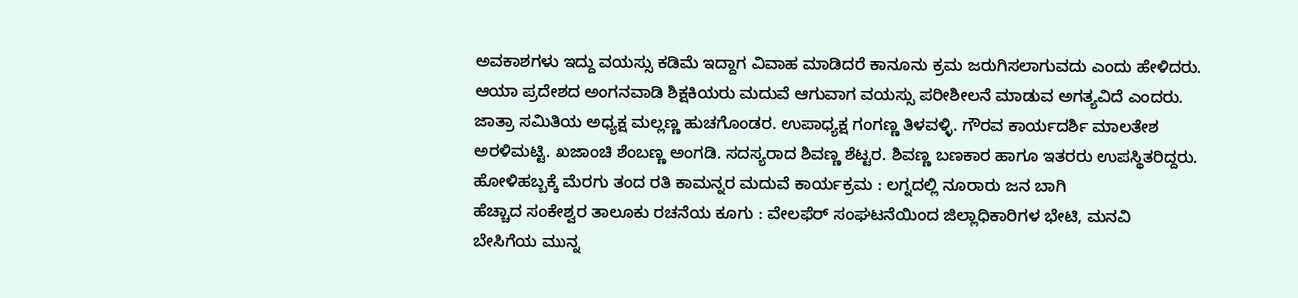ಅವಕಾಶಗಳು ಇದ್ದು ವಯಸ್ಸು ಕಡಿಮೆ ಇದ್ದಾಗ ವಿವಾಹ ಮಾಡಿದರೆ ಕಾನೂನು ಕ್ರಮ ಜರುಗಿಸಲಾಗುವದು ಎಂದು ಹೇಳಿದರು. ಆಯಾ ಪ್ರದೇಶದ ಅಂಗನವಾಡಿ ಶಿಕ್ಷಕಿಯರು ಮದುವೆ ಆಗುವಾಗ ವಯಸ್ಸು ಪರೀಶೀಲನೆ ಮಾಡುವ ಅಗತ್ಯವಿದೆ ಎಂದರು. ಜಾತ್ರಾ ಸಮಿತಿಯ ಅಧ್ಯಕ್ಷ ಮಲ್ಲಣ್ಣ ಹುಚಗೊಂಡರ. ಉಪಾಧ್ಯಕ್ಷ ಗಂಗಣ್ಣ ತಿಳವಳ್ಳಿ. ಗೌರವ ಕಾರ್ಯದರ್ಶಿ ಮಾಲತೇಶ ಅರಳಿಮಟ್ಟಿ. ಖಜಾಂಚಿ ಶೆಂಬಣ್ಣ ಅಂಗಡಿ. ಸದಸ್ಯರಾದ ಶಿವಣ್ಣ ಶೆಟ್ಟರ. ಶಿವಣ್ಣ ಬಣಕಾರ ಹಾಗೂ ಇತರರು ಉಪಸ್ಥಿತರಿದ್ದರು.
ಹೋಳಿಹಬ್ಬಕ್ಕೆ ಮೆರಗು ತಂದ ರತಿ ಕಾಮನ್ನರ ಮದುವೆ ಕಾರ್ಯಕ್ರಮ : ಲಗ್ನದಲ್ಲಿ ನೂರಾರು ಜನ ಬಾಗಿ
ಹೆಚ್ಚಾದ ಸಂಕೇಶ್ವರ ತಾಲೂಕು ರಚನೆಯ ಕೂಗು : ವೇಲಫೆರ್ ಸಂಘಟನೆಯಿಂದ ಜಿಲ್ಲಾಧಿಕಾರಿಗಳ ಭೇಟಿ, ಮನವಿ
ಬೇಸಿಗೆಯ ಮುನ್ನ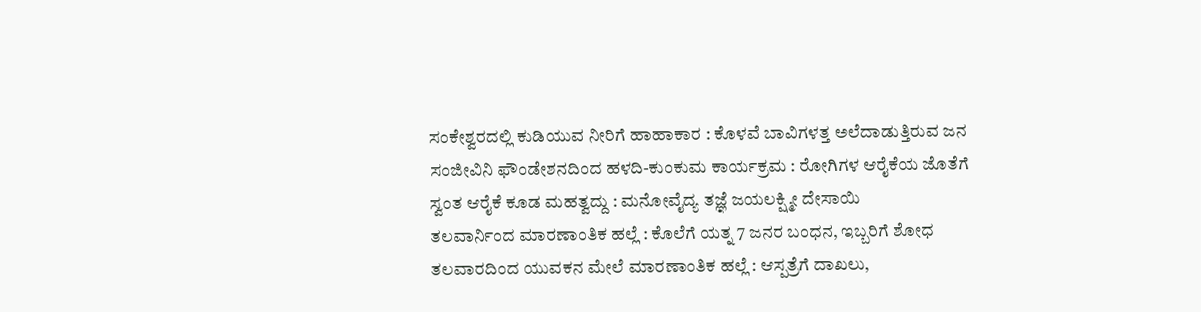ಸಂಕೇಶ್ವರದಲ್ಲಿ ಕುಡಿಯುವ ನೀರಿಗೆ ಹಾಹಾಕಾರ : ಕೊಳವೆ ಬಾವಿಗಳತ್ತ ಅಲೆದಾಡುತ್ತಿರುವ ಜನ
ಸಂಜೀವಿನಿ ಫೌಂಡೇಶನದಿಂದ ಹಳದಿ-ಕುಂಕುಮ ಕಾರ್ಯಕ್ರಮ : ರೋಗಿಗಳ ಆರೈಕೆಯ ಜೊತೆಗೆ ಸ್ವಂತ ಆರೈಕೆ ಕೂಡ ಮಹತ್ವದ್ದು : ಮನೋವೈದ್ಯ ತಜ್ಞೆ ಜಯಲಕ್ಷ್ಮೀ ದೇಸಾಯಿ
ತಲವಾರ್ನಿಂದ ಮಾರಣಾಂತಿಕ ಹಲ್ಲೆ : ಕೊಲೆಗೆ ಯತ್ನ 7 ಜನರ ಬಂಧನ, ಇಬ್ಬರಿಗೆ ಶೋಧ
ತಲವಾರದಿಂದ ಯುವಕನ ಮೇಲೆ ಮಾರಣಾಂತಿಕ ಹಲ್ಲೆ : ಆಸ್ಪತ್ರೆಗೆ ದಾಖಲು,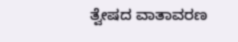ತ್ವೇಷದ ವಾತಾವರಣ